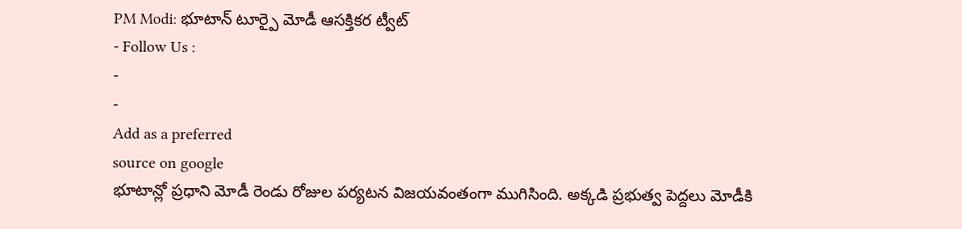PM Modi: భూటాన్ టూర్పై మోడీ ఆసక్తికర ట్వీట్
- Follow Us :
-
-
Add as a preferred
source on google
భూటాన్లో ప్రధాని మోడీ రెండు రోజుల పర్యటన విజయవంతంగా ముగిసింది. అక్కడి ప్రభుత్వ పెద్దలు మోడీకి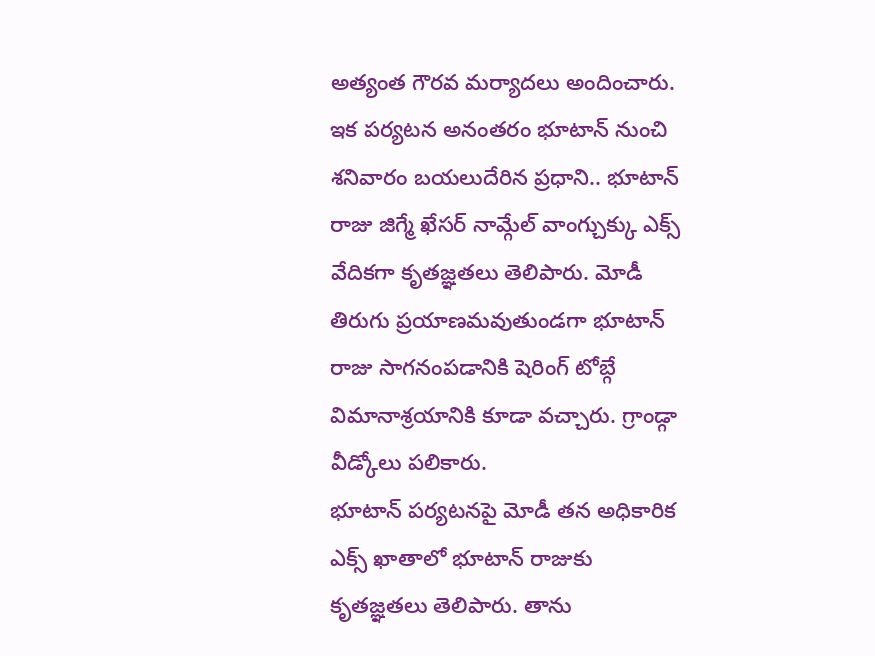అత్యంత గౌరవ మర్యాదలు అందించారు. ఇక పర్యటన అనంతరం భూటాన్ నుంచి శనివారం బయలుదేరిన ప్రధాని.. భూటాన్ రాజు జిగ్మే ఖేసర్ నామ్గేల్ వాంగ్చుక్కు ఎక్స్ వేదికగా కృతజ్ఞతలు తెలిపారు. మోడీ తిరుగు ప్రయాణమవుతుండగా భూటాన్ రాజు సాగనంపడానికి షెరింగ్ టోబ్గే విమానాశ్రయానికి కూడా వచ్చారు. గ్రాండ్గా వీడ్కోలు పలికారు.
భూటాన్ పర్యటనపై మోడీ తన అధికారిక ఎక్స్ ఖాతాలో భూటాన్ రాజుకు కృతజ్ఞతలు తెలిపారు. తాను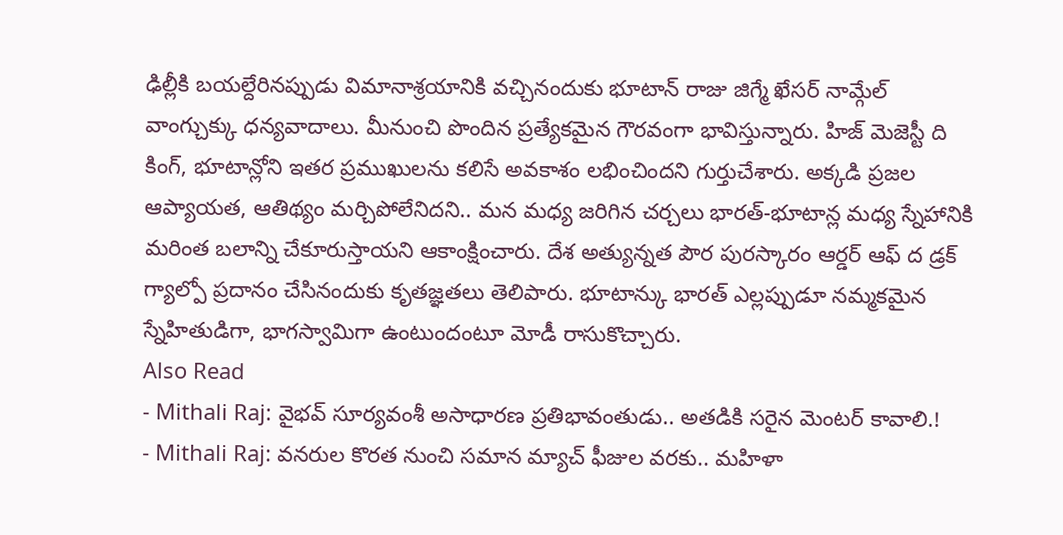ఢిల్లీకి బయల్దేరినప్పుడు విమానాశ్రయానికి వచ్చినందుకు భూటాన్ రాజు జిగ్మే ఖేసర్ నామ్గేల్ వాంగ్చుక్కు ధన్యవాదాలు. మీనుంచి పొందిన ప్రత్యేకమైన గౌరవంగా భావిస్తున్నారు. హిజ్ మెజెస్టీ ది కింగ్, భూటాన్లోని ఇతర ప్రముఖులను కలిసే అవకాశం లభించిందని గుర్తుచేశారు. అక్కడి ప్రజల ఆప్యాయత, ఆతిథ్యం మర్చిపోలేనిదని.. మన మధ్య జరిగిన చర్చలు భారత్-భూటాన్ల మధ్య స్నేహానికి మరింత బలాన్ని చేకూరుస్తాయని ఆకాంక్షించారు. దేశ అత్యున్నత పౌర పురస్కారం ఆర్డర్ ఆఫ్ ద డ్రక్ గ్యాల్పో ప్రదానం చేసినందుకు కృతజ్ఞతలు తెలిపారు. భూటాన్కు భారత్ ఎల్లప్పుడూ నమ్మకమైన స్నేహితుడిగా, భాగస్వామిగా ఉంటుందంటూ మోడీ రాసుకొచ్చారు.
Also Read
- Mithali Raj: వైభవ్ సూర్యవంశీ అసాధారణ ప్రతిభావంతుడు.. అతడికి సరైన మెంటర్ కావాలి.!
- Mithali Raj: వనరుల కొరత నుంచి సమాన మ్యాచ్ ఫీజుల వరకు.. మహిళా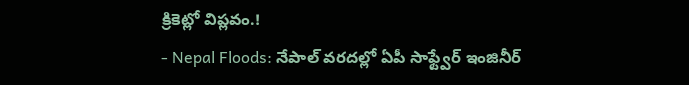క్రికెట్లో విప్లవం.!
- Nepal Floods: నేపాల్ వరదల్లో ఏపీ సాఫ్ట్వేర్ ఇంజినీర్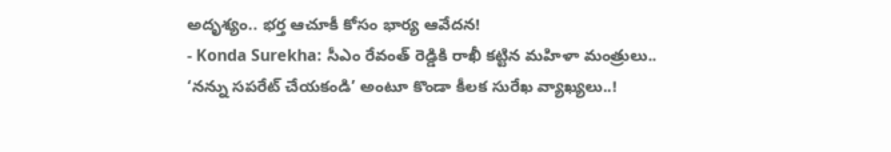అదృశ్యం.. భర్త ఆచూకీ కోసం భార్య ఆవేదన!
- Konda Surekha: సీఎం రేవంత్ రెడ్డికి రాఖీ కట్టిన మహిళా మంత్రులు.. ‘నన్ను సపరేట్ చేయకండి’ అంటూ కొండా కీలక సురేఖ వ్యాఖ్యలు..!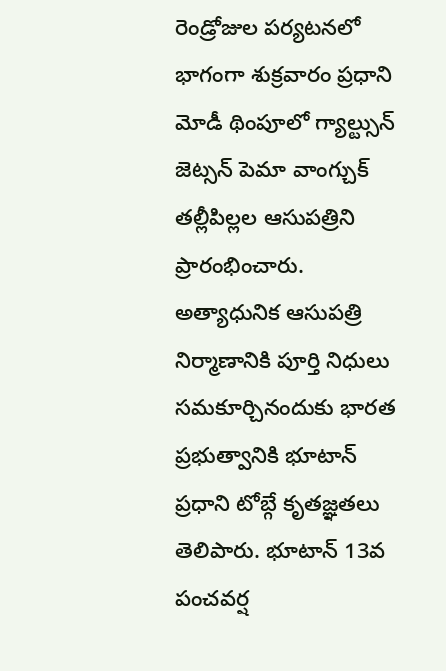రెండ్రోజుల పర్యటనలో భాగంగా శుక్రవారం ప్రధాని మోడీ థింపూలో గ్యాల్ట్సున్ జెట్సన్ పెమా వాంగ్చుక్ తల్లీపిల్లల ఆసుపత్రిని ప్రారంభించారు. అత్యాధునిక ఆసుపత్రి నిర్మాణానికి పూర్తి నిధులు సమకూర్చినందుకు భారత ప్రభుత్వానికి భూటాన్ ప్రధాని టోబ్గే కృతజ్ఞతలు తెలిపారు. భూటాన్ 13వ పంచవర్ష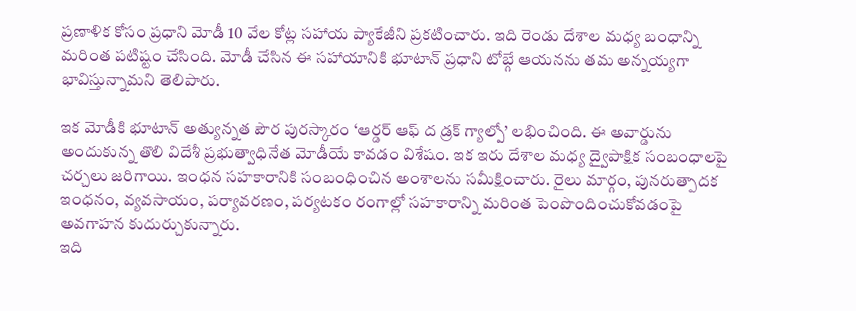ప్రణాళిక కోసం ప్రధాని మోడీ 10 వేల కోట్ల సహాయ ప్యాకేజీని ప్రకటించారు. ఇది రెండు దేశాల మధ్య బంధాన్ని మరింత పటిష్టం చేసింది. మోడీ చేసిన ఈ సహాయానికి భూటాన్ ప్రధాని టోబ్గే ఆయనను తమ అన్నయ్యగా భావిస్తున్నామని తెలిపారు.

ఇక మోడీకి భూటాన్ అత్యున్నత పౌర పురస్కారం ‘ఆర్డర్ ఆఫ్ ద డ్రక్ గ్యాల్పో’ లభించింది. ఈ అవార్డును అందుకున్న తొలి విదేశీ ప్రభుత్వాధినేత మోడీయే కావడం విశేషం. ఇక ఇరు దేశాల మధ్య ద్వైపాక్షిక సంబంధాలపై చర్చలు జరిగాయి. ఇంధన సహకారానికి సంబంధించిన అంశాలను సమీక్షించారు. రైలు మార్గం, పునరుత్పాదక ఇంధనం, వ్యవసాయం, పర్యావరణం, పర్యటకం రంగాల్లో సహకారాన్ని మరింత పెంపొందించుకోవడంపై అవగాహన కుదుర్చుకున్నారు.
ఇది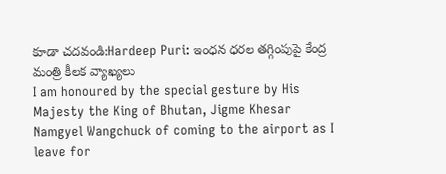కూడా చదవండి:Hardeep Puri: ఇంధన ధరల తగ్గింపుపై కేంద్ర మంత్రి కీలక వ్యాఖ్యలు
I am honoured by the special gesture by His Majesty the King of Bhutan, Jigme Khesar Namgyel Wangchuck of coming to the airport as I leave for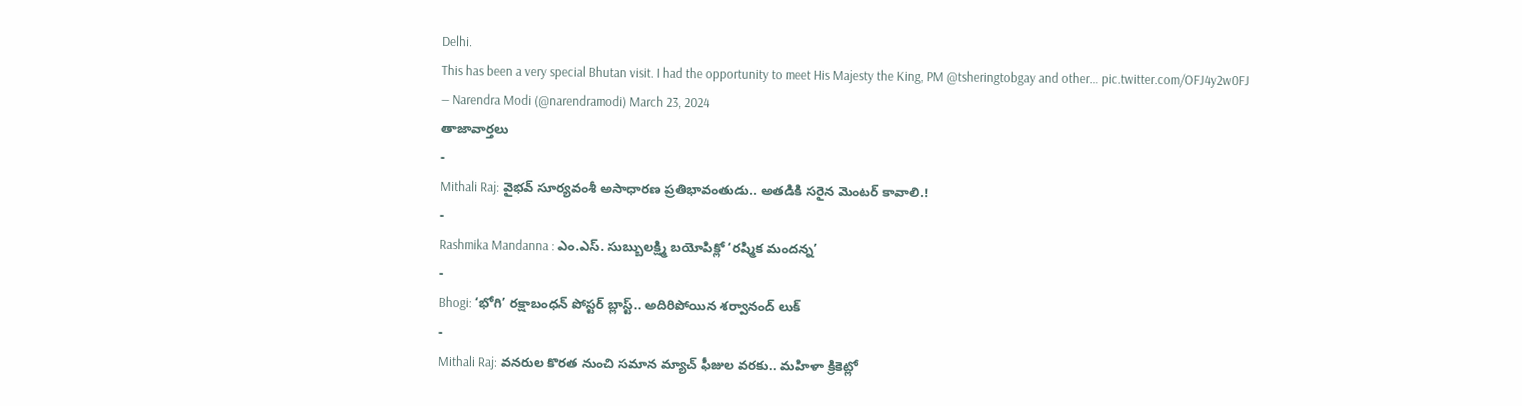Delhi.
This has been a very special Bhutan visit. I had the opportunity to meet His Majesty the King, PM @tsheringtobgay and other… pic.twitter.com/OFJ4y2w0FJ
— Narendra Modi (@narendramodi) March 23, 2024
తాజావార్తలు
-
Mithali Raj: వైభవ్ సూర్యవంశీ అసాధారణ ప్రతిభావంతుడు.. అతడికి సరైన మెంటర్ కావాలి.!
-
Rashmika Mandanna : ఎం.ఎస్. సుబ్బులక్ష్మి బయోపిక్లో ‘రష్మిక మందన్న’
-
Bhogi: ‘భోగి’ రక్షాబంధన్ పోస్టర్ బ్లాస్ట్.. అదిరిపోయిన శర్వానంద్ లుక్
-
Mithali Raj: వనరుల కొరత నుంచి సమాన మ్యాచ్ ఫీజుల వరకు.. మహిళా క్రికెట్లో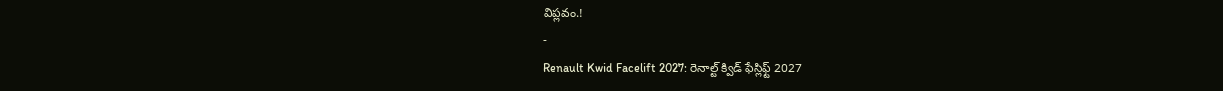విప్లవం.!
-
Renault Kwid Facelift 2027: రెనాల్ట్ క్విడ్ ఫేస్లిఫ్ట్ 2027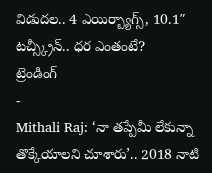విడుదల.. 4 ఎయిర్బ్యాగ్స్, 10.1″ టచ్స్క్రీన్.. ధర ఎంతంటే?
ట్రెండింగ్
-
Mithali Raj: ‘నా తప్పేమీ లేకున్నా తొక్కేయాలని చూశారు’.. 2018 నాటి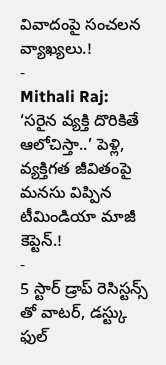వివాదంపై సంచలన వ్యాఖ్యలు.!
-
Mithali Raj: ‘సరైన వ్యక్తి దొరికితే ఆలోచిస్తా..’ పెళ్లి, వ్యక్తిగత జీవితంపై మనసు విప్పిన టీమిండియా మాజీ కెప్టెన్.!
-
5 స్టార్ డ్రాప్ రెసిస్టన్స్ తో వాటర్, డస్ట్కు ఫుల్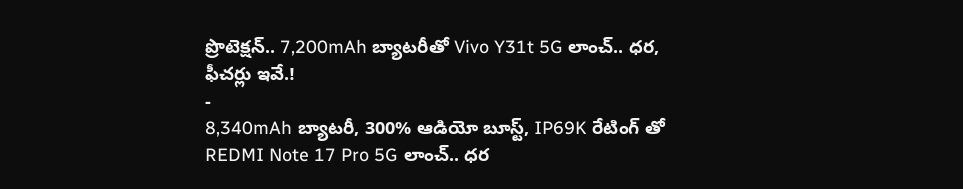ప్రొటెక్షన్.. 7,200mAh బ్యాటరీతో Vivo Y31t 5G లాంచ్.. ధర, ఫీచర్లు ఇవే.!
-
8,340mAh బ్యాటరీ, 300% ఆడియో బూస్ట్, IP69K రేటింగ్ తో REDMI Note 17 Pro 5G లాంచ్.. ధర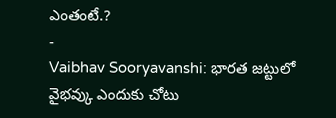ఎంతంటే.?
-
Vaibhav Sooryavanshi: భారత జట్టులో వైభవ్కు ఎందుకు చోటు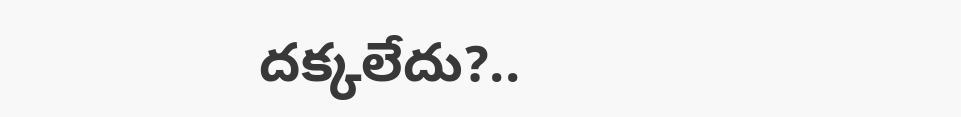దక్కలేదు?..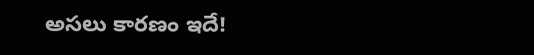అసలు కారణం ఇదే!